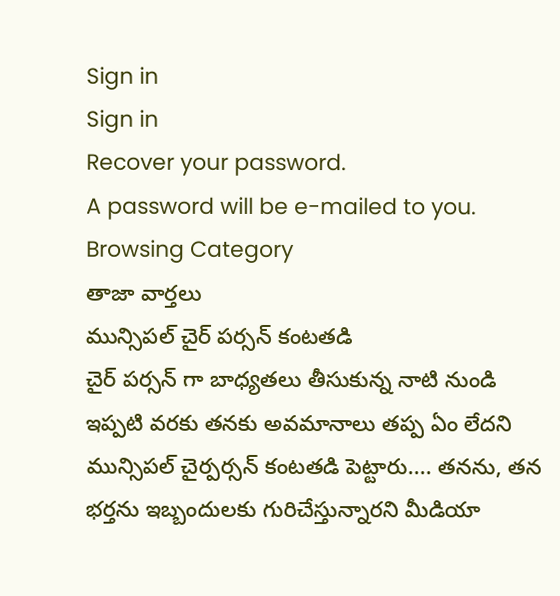Sign in
Sign in
Recover your password.
A password will be e-mailed to you.
Browsing Category
తాజా వార్తలు
మున్సిపల్ చైర్ పర్సన్ కంటతడి
చైర్ పర్సన్ గా బాధ్యతలు తీసుకున్న నాటి నుండి ఇప్పటి వరకు తనకు అవమానాలు తప్ప ఏం లేదని మున్సిపల్ చైర్పర్సన్ కంటతడి పెట్టారు.... తనను, తన భర్తను ఇబ్బందులకు గురిచేస్తున్నారని మీడియా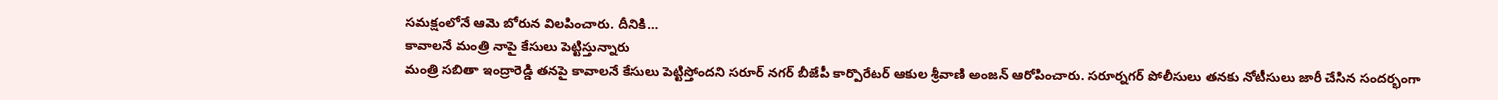సమక్షంలోనే ఆమె బోరున విలపించారు. దీనికి…
కావాలనే మంత్రి నాపై కేసులు పెట్టిస్తున్నారు
మంత్రి సబితా ఇంద్రారెడ్డి తనపై కావాలనే కేసులు పెట్టిస్తోందని సరూర్ నగర్ బీజేపీ కార్పొరేటర్ ఆకుల శ్రీవాణి అంజన్ ఆరోపించారు. సరూర్నగర్ పోలీసులు తనకు నోటీసులు జారీ చేసిన సందర్భంగా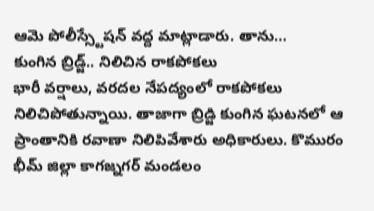ఆమె పోలీస్స్టేషన్ వద్ద మాట్లాడారు. తాను…
కుంగిన బ్రిడ్జ్.. నిలిచిన రాకపోకలు
భారీ వర్షాలు, వరదల నేపద్యంలో రాకపోకలు నిలిచిపోతున్నాయి. తాజాగా బ్రిడ్జి కుంగిన ఘటనలో ఆ ప్రాంతానికి రవాణా నిలిపివేశారు అధికారులు. కొమురం భీమ్ జిల్లా కాగజ్నగర్ మండలం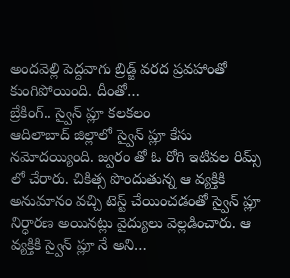అందవెల్లి పెద్దవాగు బ్రిడ్జ్ వరద ప్రవహాంతో కుంగిపోయింది. దీంతో…
బ్రేకింగ్.. స్వైన్ ప్లూ కలకలం
ఆదిలాబాద్ జిల్లాలో స్వైన్ ప్లూ కేసు నమోదయ్యింది. జ్వరం తో ఓ రోగి ఇటివల రిమ్స్ లో చేరారు. చికిత్స పొందుతున్న ఆ వ్యక్తికి అనుమానం వచ్చి టెస్ట్ చేయించడంతో స్వైన్ ప్లూ నిర్ధారణ అయినట్లు వైద్యులు వెల్లడించారు. ఆ వ్యక్తికి స్వైన్ ప్లూ నే అని…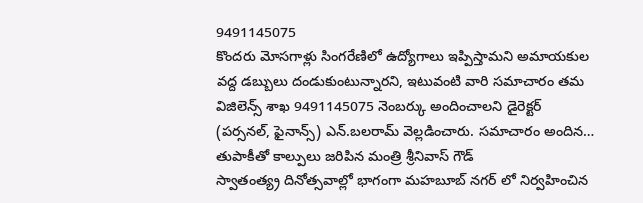9491145075
కొందరు మోసగాళ్లు సింగరేణిలో ఉద్యోగాలు ఇప్పిస్తామని అమాయకుల వద్ద డబ్బులు దండుకుంటున్నారని, ఇటువంటి వారి సమాచారం తమ విజిలెన్స్ శాఖ 9491145075 నెంబర్కు అందించాలని డైరెక్టర్ (పర్సనల్, ఫైనాన్స్) ఎన్.బలరామ్ వెల్లడించారు. సమాచారం అందిన…
తుపాకీతో కాల్పులు జరిపిన మంత్రి శ్రీనివాస్ గౌడ్
స్వాతంత్య్ర దినోత్సవాల్లో భాగంగా మహబూబ్ నగర్ లో నిర్వహించిన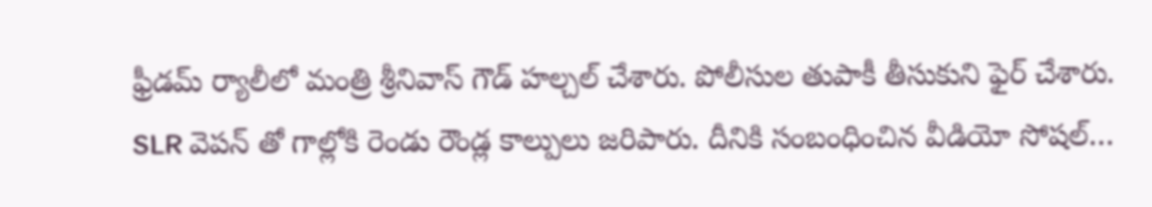ఫ్రీడమ్ ర్యాలీలో మంత్రి శ్రీనివాస్ గౌడ్ హల్చల్ చేశారు. పోలీసుల తుపాకీ తీసుకుని ఫైర్ చేశారు. SLR వెపన్ తో గాల్లోకి రెండు రౌండ్ల కాల్పులు జరిపారు. దీనికి సంబంధించిన వీడియో సోషల్…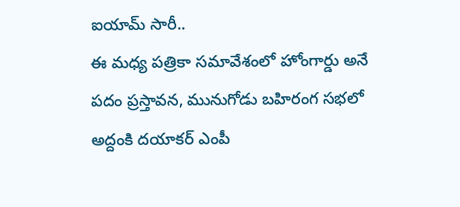ఐయామ్ సారీ..
ఈ మధ్య పత్రికా సమావేశంలో హోంగార్డు అనే పదం ప్రస్తావన, మునుగోడు బహిరంగ సభలో అద్దంకి దయాకర్ ఎంపీ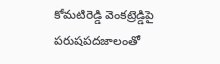కోమటిరెడ్డి వెంకట్రెడ్డిపై పరుషపదజాలంతో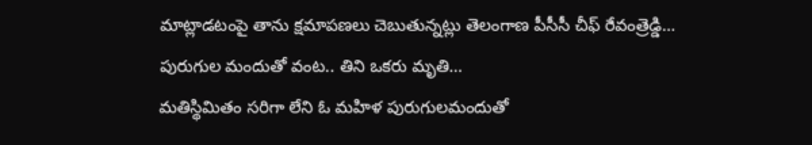మాట్లాడటంపై తాను క్షమాపణలు చెబుతున్నట్లు తెలంగాణ పీసీసీ చీఫ్ రేవంత్రెడ్డి…
పురుగుల మందుతో వంట.. తిని ఒకరు మృతి…
మతిస్థిమితం సరిగా లేని ఓ మహిళ పురుగులమందుతో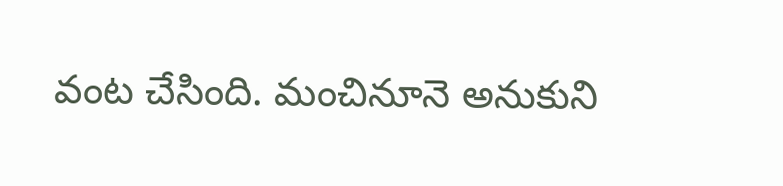వంట చేసింది. మంచినూనె అనుకుని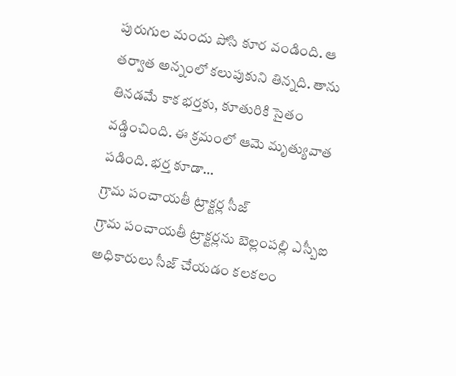పురుగుల మందు పోసి కూర వండింది. ఆ తర్వాత అన్నంలో కలుపుకుని తిన్నది. తాను తినడమే కాక భర్తకు, కూతురికి సైతం వడ్డించింది. ఈ క్రమంలో ఆమె మృత్యువాత పడింది. భర్త కూడా…
గ్రామ పంచాయతీ ట్రాక్టర్ల సీజ్
గ్రామ పంచాయతీ ట్రాక్టర్లను బెల్లంపల్లి ఎస్బీఐ అధికారులు సీజ్ చేయడం కలకలం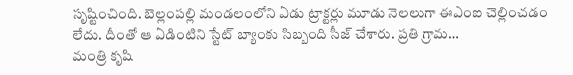సృష్టించింది. బెల్లంపల్లి మండలంలోని ఏడు ట్రాక్టర్లు మూడు నెలలుగా ఈఎంఐ చెల్లించడం లేదు. దీంతో ఆ ఏడింటిని స్టేట్ బ్యాంకు సిబ్బంది సీజ్ చేశారు. ప్రతి గ్రామ…
మంత్రి కృషి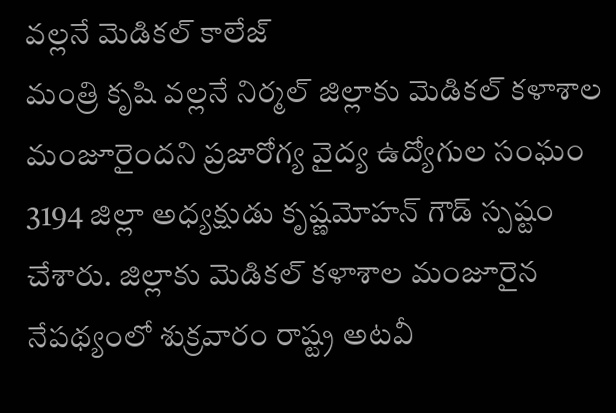వల్లనే మెడికల్ కాలేజ్
మంత్రి కృషి వల్లనే నిర్మల్ జిల్లాకు మెడికల్ కళాశాల మంజూరైందని ప్రజారోగ్య వైద్య ఉద్యోగుల సంఘం 3194 జిల్లా అధ్యక్షుడు కృష్ణమోహన్ గౌడ్ స్పష్టం చేశారు. జిల్లాకు మెడికల్ కళాశాల మంజూరైన నేపథ్యంలో శుక్రవారం రాష్ట్ర అటవీ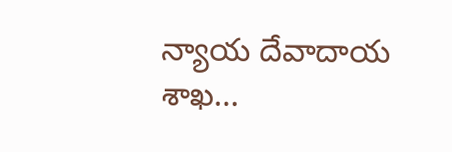న్యాయ దేవాదాయ శాఖ…